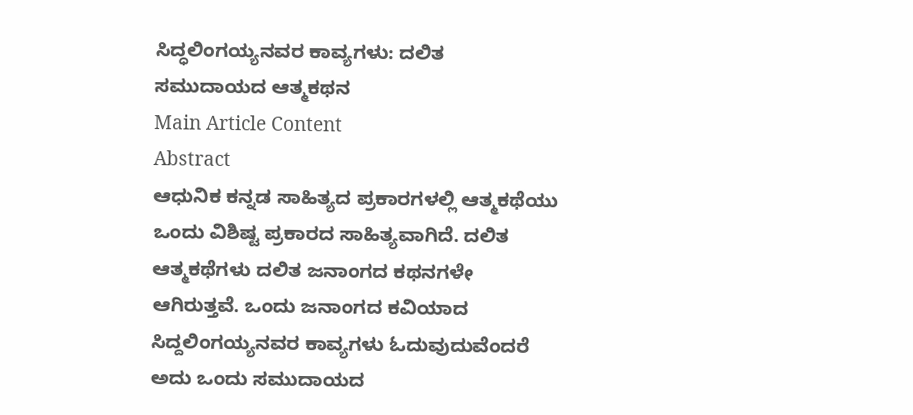ಸಿದ್ಧಲಿಂಗಯ್ಯನವರ ಕಾವ್ಯಗಳು: ದಲಿತ ಸಮುದಾಯದ ಆತ್ಮಕಥನ
Main Article Content
Abstract
ಆಧುನಿಕ ಕನ್ನಡ ಸಾಹಿತ್ಯದ ಪ್ರಕಾರಗಳಲ್ಲಿ ಆತ್ಮಕಥೆಯು ಒಂದು ವಿಶಿಷ್ಟ ಪ್ರಕಾರದ ಸಾಹಿತ್ಯವಾಗಿದೆ. ದಲಿತ ಆತ್ಮಕಥೆಗಳು ದಲಿತ ಜನಾಂಗದ ಕಥನಗಳೇ ಆಗಿರುತ್ತವೆ. ಒಂದು ಜನಾಂಗದ ಕವಿಯಾದ ಸಿದ್ದಲಿಂಗಯ್ಯನವರ ಕಾವ್ಯಗಳು ಓದುವುದುವೆಂದರೆ ಅದು ಒಂದು ಸಮುದಾಯದ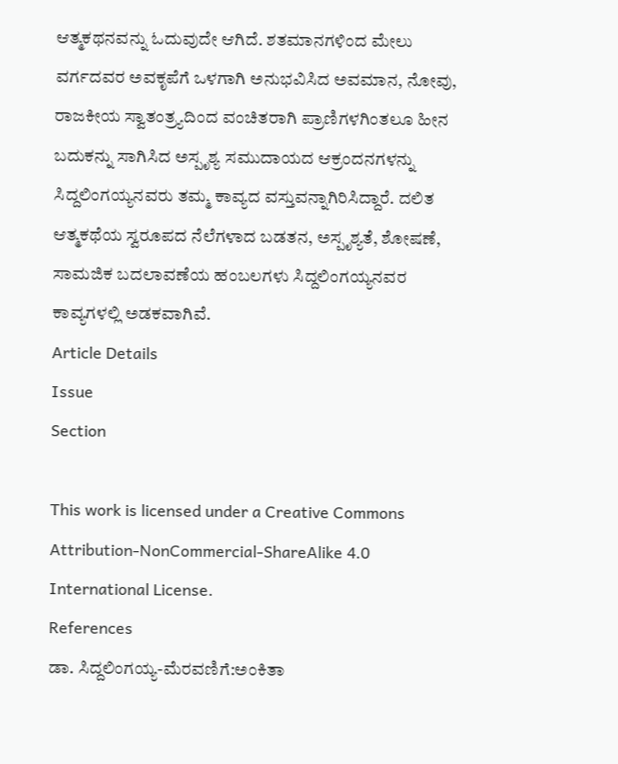ಆತ್ಮಕಥನವನ್ನು ಓದುವುದೇ ಆಗಿದೆ. ಶತಮಾನಗಳಿಂದ ಮೇಲು ವರ್ಗದವರ ಅವಕೃಪೆಗೆ ಒಳಗಾಗಿ ಅನುಭವಿಸಿದ ಅವಮಾನ, ನೋವು, ರಾಜಕೀಯ ಸ್ವಾತಂತ್ರ್ಯದಿಂದ ವಂಚಿತರಾಗಿ ಪ್ರಾಣಿಗಳಗಿಂತಲೂ ಹೀನ ಬದುಕನ್ನು ಸಾಗಿಸಿದ ಅಸ್ಪೃಶ್ಯ ಸಮುದಾಯದ ಆಕ್ರಂದನಗಳನ್ನು ಸಿದ್ದಲಿಂಗಯ್ಯನವರು ತಮ್ಮ ಕಾವ್ಯದ ವಸ್ತುವನ್ನಾಗಿರಿಸಿದ್ದಾರೆ. ದಲಿತ ಆತ್ಮಕಥೆಯ ಸ್ವರೂಪದ ನೆಲೆಗಳಾದ ಬಡತನ, ಅಸ್ಪೃಶ್ಯತೆ, ಶೋಷಣೆ, ಸಾಮಜಿಕ ಬದಲಾವಣೆಯ ಹಂಬಲಗಳು ಸಿದ್ದಲಿಂಗಯ್ಯನವರ ಕಾವ್ಯಗಳಲ್ಲಿ ಅಡಕವಾಗಿವೆ.
Article Details
Issue
Section

This work is licensed under a Creative Commons Attribution-NonCommercial-ShareAlike 4.0 International License.
References
ಡಾ. ಸಿದ್ದಲಿಂಗಯ್ಯ-ಮೆರವಣಿಗೆ:ಅಂಕಿತಾ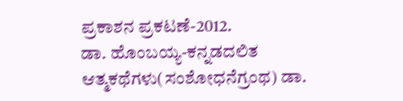ಪ್ರಕಾಶನ ಪ್ರಕಟಣೆ-2012.
ಡಾ. ಹೊಂಬಯ್ಯ-ಕನ್ನಡದಲಿತ ಆತ್ಮಕಥೆಗಳು(ಸಂಶೋಧನೆಗ್ರಂಥ) ಡಾ.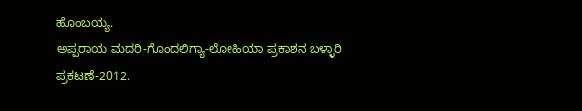ಹೊಂಬಯ್ಯ.
ಅಪ್ಪರಾಯ ಮದರಿ-ಗೊಂದಲಿಗ್ಯಾ-ಲೋಹಿಯಾ ಪ್ರಕಾಶನ ಬಳ್ಳಾರಿ ಪ್ರಕಟಣೆ-2012.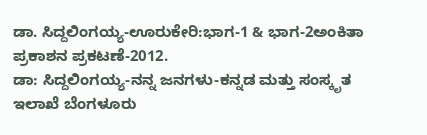ಡಾ. ಸಿದ್ದಲಿಂಗಯ್ಯ-ಊರುಕೇರಿ:ಭಾಗ-1 & ಭಾಗ-2ಅಂಕಿತಾ ಪ್ರಕಾಶನ ಪ್ರಕಟಣೆ-2012.
ಡಾ: ಸಿದ್ದಲಿಂಗಯ್ಯ-ನನ್ನ ಜನಗಳು-ಕನ್ನಡ ಮತ್ತು ಸಂಸ್ಕೃತ ಇಲಾಖೆ ಬೆಂಗಳೂರು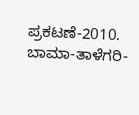ಪ್ರಕಟಣೆ-2010.
ಬಾಮಾ-ತಾಳೆಗರಿ-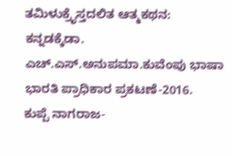ತಮಿಳುಕ್ರೈಸ್ತದಲಿತ ಆತ್ಮಕಥನ: ಕನ್ನಡಕ್ಕೆಡಾ. ಎಚ್.ಎಸ್.ಅನುಪಮಾ.ಕುವೆಂಪು ಭಾಷಾ ಭಾರತಿ ಪ್ರಾಧಿಕಾರ ಪ್ರಕಟಣೆ-2016.
ಕುಪ್ಪೆ ನಾಗರಾಜ-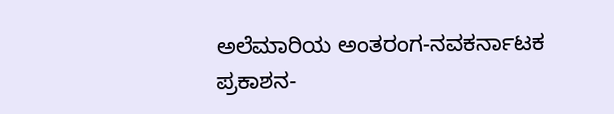ಅಲೆಮಾರಿಯ ಅಂತರಂಗ-ನವಕರ್ನಾಟಕ ಪ್ರಕಾಶನ-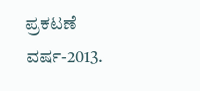ಪ್ರಕಟಣೆ ವರ್ಷ-2013.